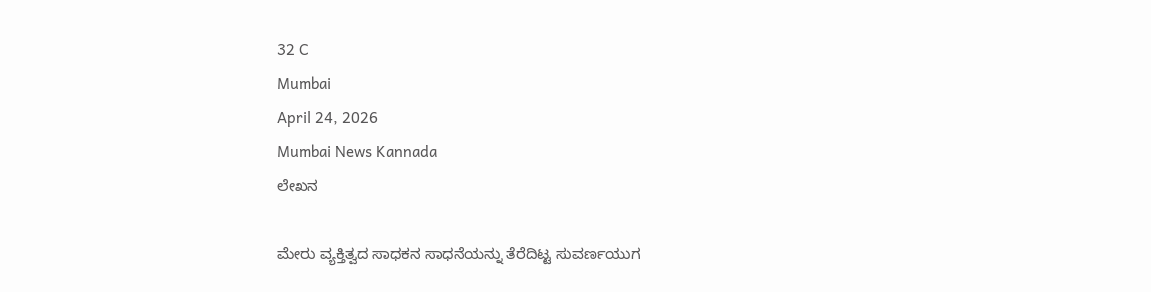32 C
Mumbai
April 24, 2026
Mumbai News Kannada
ಲೇಖನ

ಮೇರು ವ್ಯಕ್ತಿತ್ವದ ಸಾಧಕನ ಸಾಧನೆಯನ್ನು ತೆರೆದಿಟ್ಟ ಸುವರ್ಣಯುಗ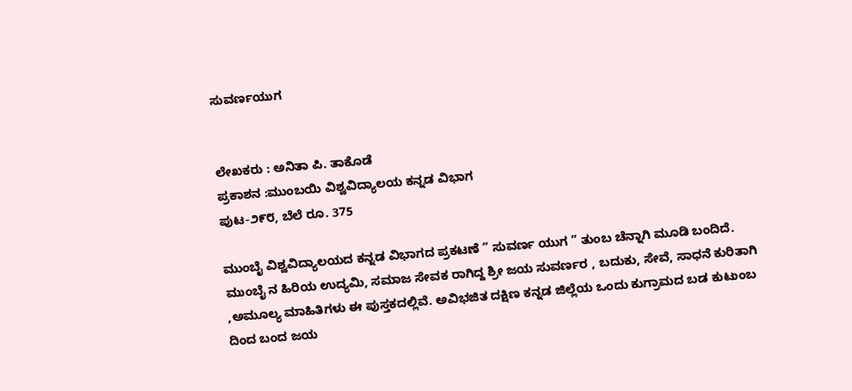ಸುವರ್ಣಯುಗ


ಲೇಖಕರು : ಅನಿತಾ ಪಿ. ತಾಕೊಡೆ
ಪ್ರಕಾಶನ :ಮುಂಬಯಿ ವಿಶ್ವವಿದ್ಯಾಲಯ ಕನ್ನಡ ವಿಭಾಗ
ಪುಟ-೨೯೮, ಬೆಲೆ ರೂ. 375

ಮುಂಬೈ ವಿಶ್ವವಿದ್ಯಾಲಯದ ಕನ್ನಡ ವಿಭಾಗದ ಪ್ರಕಟಣೆ ” ಸುವರ್ಣ ಯುಗ ” ತುಂಬ ಚೆನ್ನಾಗಿ ಮೂಡಿ ಬಂದಿದೆ. ಮುಂಬೈ ನ ಹಿರಿಯ ಉದ್ಯಮಿ, ಸಮಾಜ ಸೇವಕ ರಾಗಿದ್ದ ಶ್ರೀ ಜಯ ಸುವರ್ಣರ , ಬದುಕು, ಸೇವೆ, ಸಾಧನೆ ಕುರಿತಾಗಿ ,ಅಮೂಲ್ಯ ಮಾಹಿತಿಗಳು ಈ ಪುಸ್ತಕದಲ್ಲಿವೆ. ಅವಿಭಜಿತ ದಕ್ಷಿಣ ಕನ್ನಡ ಜಿಲ್ಲೆಯ ಒಂದು ಕುಗ್ರಾಮದ ಬಡ ಕುಟುಂಬ ದಿಂದ ಬಂದ ಜಯ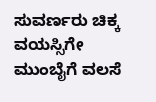ಸುವರ್ಣರು ಚಿಕ್ಕ ವಯಸ್ಸಿಗೇ ಮುಂಬೈಗೆ ವಲಸೆ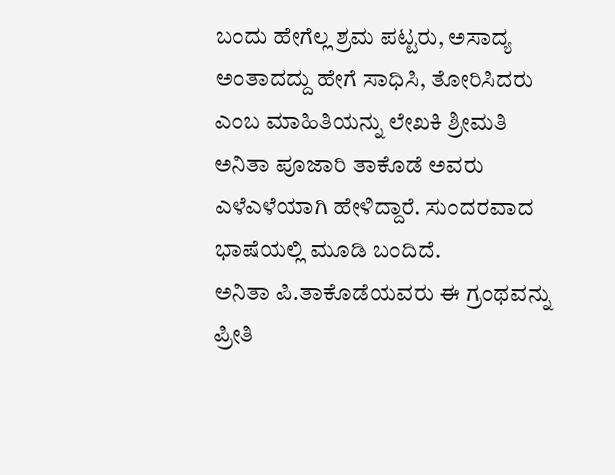ಬಂದು ಹೇಗೆಲ್ಲ ಶ್ರಮ ಪಟ್ಟರು, ಅಸಾದ್ಯ ಅಂತಾದದ್ದು ಹೇಗೆ ಸಾಧಿಸಿ, ತೋರಿಸಿದರು‌ ಎಂಬ‌ ಮಾಹಿತಿಯನ್ನು ಲೇಖಕಿ ಶ್ರೀಮತಿ ಅನಿತಾ ಪೂಜಾರಿ ತಾಕೊಡೆ ಅವರು ಎಳೆಎಳೆಯಾಗಿ ಹೇಳಿದ್ದಾರೆ. ಸುಂದರವಾದ ಭಾಷೆಯಲ್ಲಿ ಮೂಡಿ ಬಂದಿದೆ.
ಅನಿತಾ ಪಿ.ತಾಕೊಡೆಯವರು ಈ ಗ್ರಂಥವನ್ನು ಪ್ರೀತಿ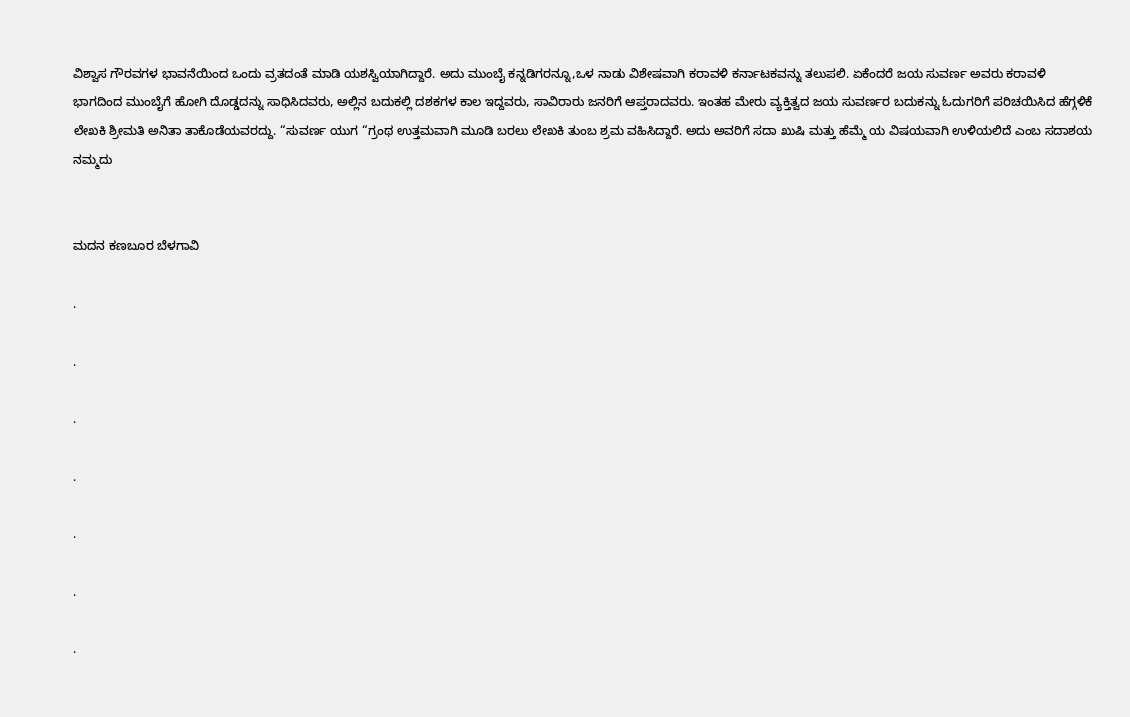ವಿಶ್ವಾಸ ಗೌರವಗಳ ಭಾವನೆಯಿಂದ ಒಂದು ವ್ರತದಂತೆ ಮಾಡಿ ಯಶಸ್ವಿಯಾಗಿದ್ದಾರೆ. ಅದು ಮುಂಬೈ ಕನ್ನಡಿಗರನ್ನೂ,ಒಳ ನಾಡು ವಿಶೇಷವಾಗಿ ಕರಾವಳಿ ಕರ್ನಾಟಕವನ್ನು ತಲುಪಲಿ. ಏಕೆಂದರೆ ಜಯ ಸುವರ್ಣ ಅವರು ಕರಾವಳಿ ಭಾಗದಿಂದ ಮುಂಬೈಗೆ ಹೋಗಿ ದೊಡ್ಡದನ್ನು ಸಾಧಿಸಿದವರು, ಅಲ್ಲಿನ ಬದುಕಲ್ಲಿ ದಶಕಗಳ ಕಾಲ ಇದ್ದವರು, ಸಾವಿರಾರು ಜನರಿಗೆ ಆಪ್ತರಾದವರು. ಇಂತಹ ಮೇರು ವ್ಯಕ್ತಿತ್ವದ ಜಯ ಸುವರ್ಣರ ಬದುಕನ್ನು ಓದುಗರಿಗೆ ಪರಿಚಯಿಸಿದ ಹೆಗ್ಗಳಿಕೆ ಲೇಖಕಿ ಶ್ರೀಮತಿ ಅನಿತಾ ತಾಕೊಡೆಯವರದ್ದು. “ಸುವರ್ಣ ಯುಗ “ಗ್ರಂಥ ಉತ್ತಮವಾಗಿ ಮೂಡಿ ಬರಲು ಲೇಖಕಿ ತುಂಬ ಶ್ರಮ ವಹಿಸಿದ್ದಾರೆ. ಅದು ಅವರಿಗೆ ಸದಾ ಖುಷಿ ಮತ್ತು ಹೆಮ್ಮೆ ಯ ವಿಷಯವಾಗಿ ಉಳಿಯಲಿದೆ ಎಂಬ ಸದಾಶಯ ನಮ್ಮದು


ಮದನ ಕಣಬೂರ ಬೆಳಗಾವಿ

.

.

.

.

.

.

.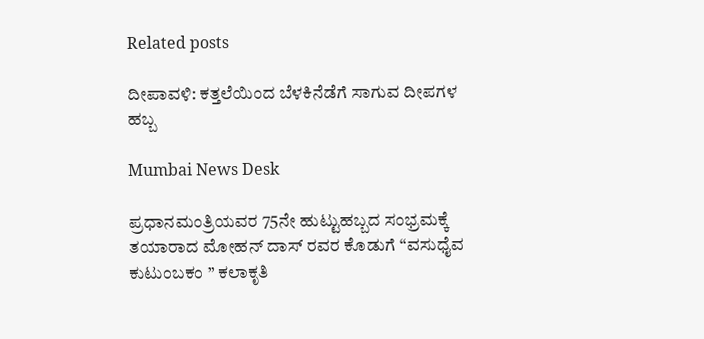Related posts

ದೀಪಾವಳಿ: ಕತ್ತಲೆಯಿಂದ ಬೆಳಕಿನೆಡೆಗೆ ಸಾಗುವ ದೀಪಗಳ ಹಬ್ಬ

Mumbai News Desk

ಪ್ರಧಾನಮಂತ್ರಿಯವರ 75ನೇ ಹುಟ್ಟುಹಬ್ಬದ ಸಂಭ್ರಮಕ್ಕೆ ತಯಾರಾದ ಮೋಹನ್ ದಾಸ್ ರವರ ಕೊಡುಗೆ “ವಸುಧೈವ ಕುಟುಂಬಕಂ ” ಕಲಾಕೃತಿ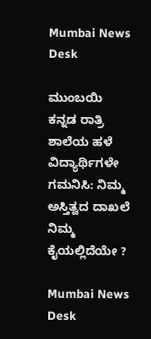Mumbai News Desk

ಮುಂಬಯಿ ಕನ್ನಡ ರಾತ್ರಿ ಶಾಲೆಯ ಹಳೆ ವಿದ್ಯಾರ್ಥಿಗಳೇ ಗಮನಿಸಿ: ನಿಮ್ಮ ಅಸ್ತಿತ್ವದ ದಾಖಲೆ ನಿಮ್ಮ ಕೈಯಲ್ಲಿದೆಯೇ ?

Mumbai News Desk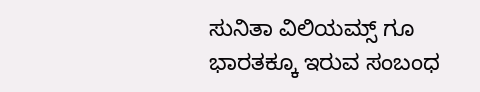ಸುನಿತಾ ವಿಲಿಯಮ್ಸ್ ಗೂ ಭಾರತಕ್ಕೂ ಇರುವ ಸಂಬಂಧ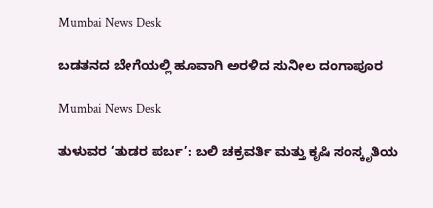Mumbai News Desk

ಬಡತನದ ಬೇಗೆಯಲ್ಲಿ ಹೂವಾಗಿ ಅರಳಿದ ಸುನೀಲ ದಂಗಾಪೂರ

Mumbai News Desk

ತುಳುವರ ‘ತುಡರ ಪರ್ಬ’: ಬಲಿ ಚಕ್ರವರ್ತಿ ಮತ್ತು ಕೃಷಿ ಸಂಸ್ಕೃತಿಯ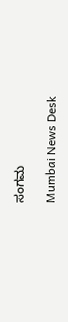ಸಂಗಮ

Mumbai News Desk